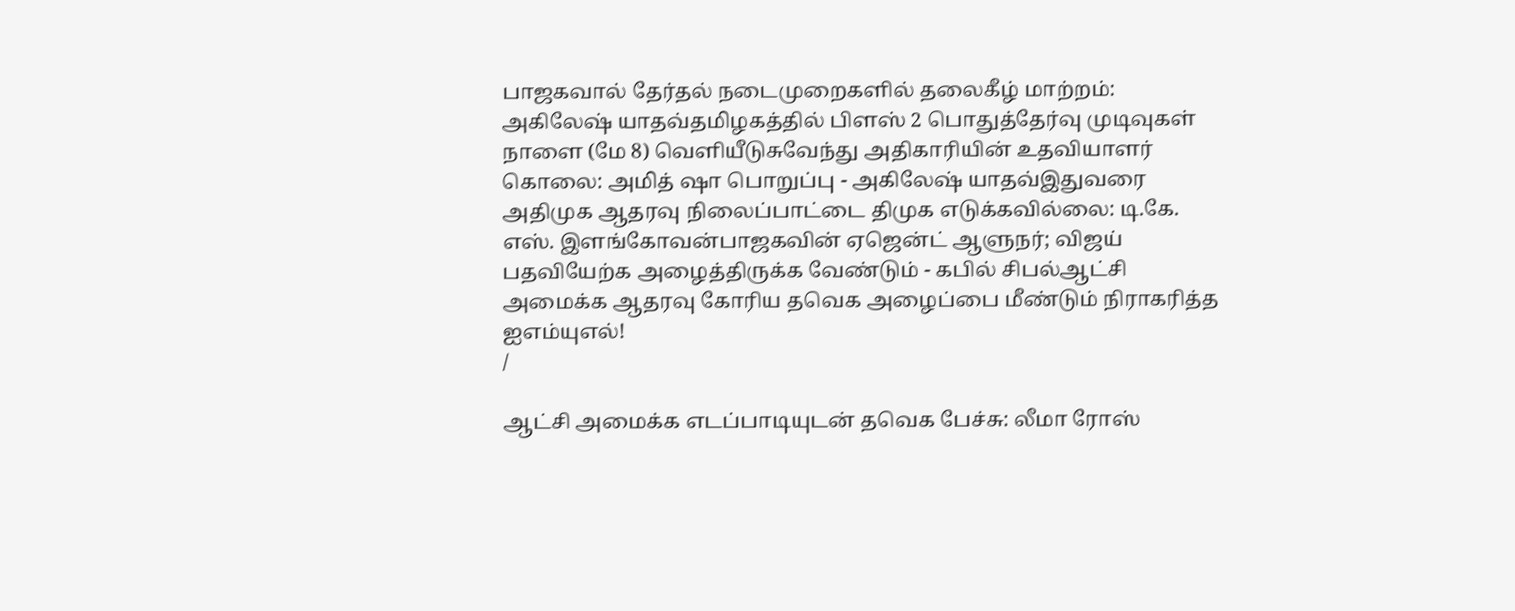பாஜகவால் தேர்தல் நடைமுறைகளில் தலைகீழ் மாற்றம்: அகிலேஷ் யாதவ்தமிழகத்தில் பிளஸ் 2 பொதுத்தேர்வு முடிவுகள் நாளை (மே 8) வெளியீடுசுவேந்து அதிகாரியின் உதவியாளர் கொலை: அமித் ஷா பொறுப்பு - அகிலேஷ் யாதவ்இதுவரை அதிமுக ஆதரவு நிலைப்பாட்டை திமுக எடுக்கவில்லை: டி.கே. எஸ். இளங்கோவன்பாஜகவின் ஏஜென்ட் ஆளுநர்; விஜய் பதவியேற்க அழைத்திருக்க வேண்டும் - கபில் சிபல்ஆட்சி அமைக்க ஆதரவு கோரிய தவெக அழைப்பை மீண்டும் நிராகரித்த ஐஎம்யுஎல்!
/

ஆட்சி அமைக்க எடப்பாடியுடன் தவெக பேச்சு: லீமா ரோஸ்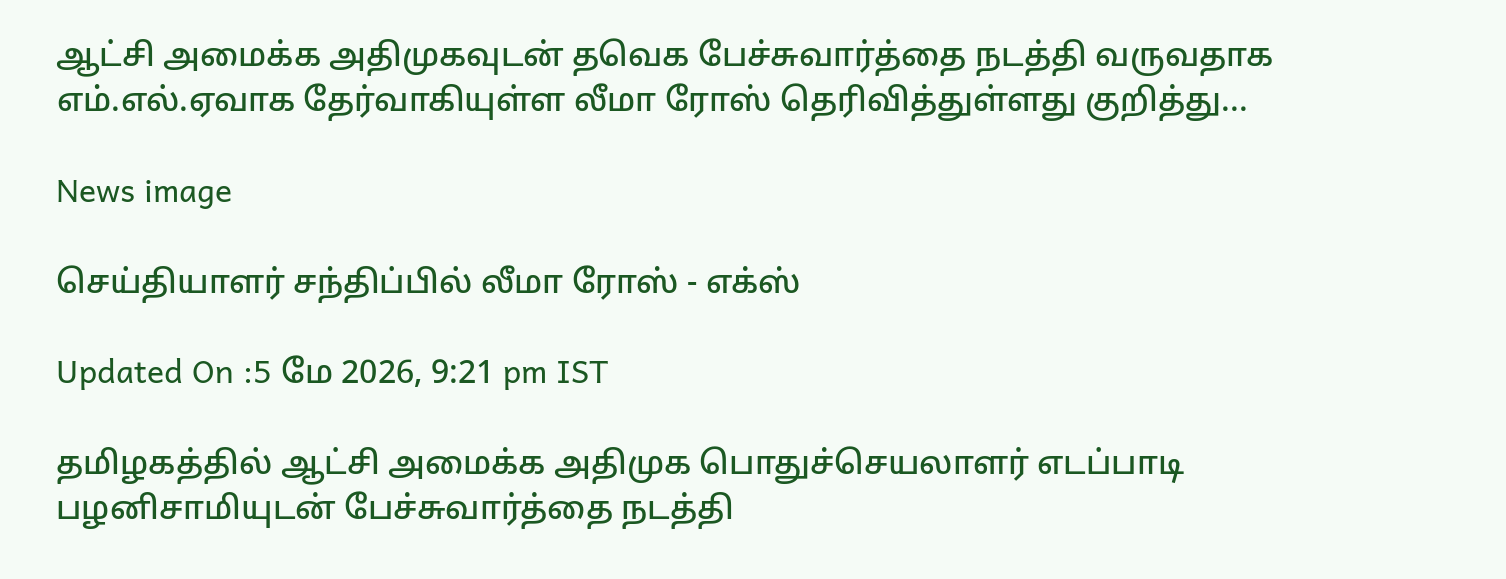ஆட்சி அமைக்க அதிமுகவுடன் தவெக பேச்சுவார்த்தை நடத்தி வருவதாக எம்.எல்.ஏவாக தேர்வாகியுள்ள லீமா ரோஸ் தெரிவித்துள்ளது குறித்து...

News image

செய்தியாளர் சந்திப்பில் லீமா ரோஸ் - எக்ஸ்

Updated On :5 மே 2026, 9:21 pm IST

தமிழகத்தில் ஆட்சி அமைக்க அதிமுக பொதுச்செயலாளர் எடப்பாடி பழனிசாமியுடன் பேச்சுவார்த்தை நடத்தி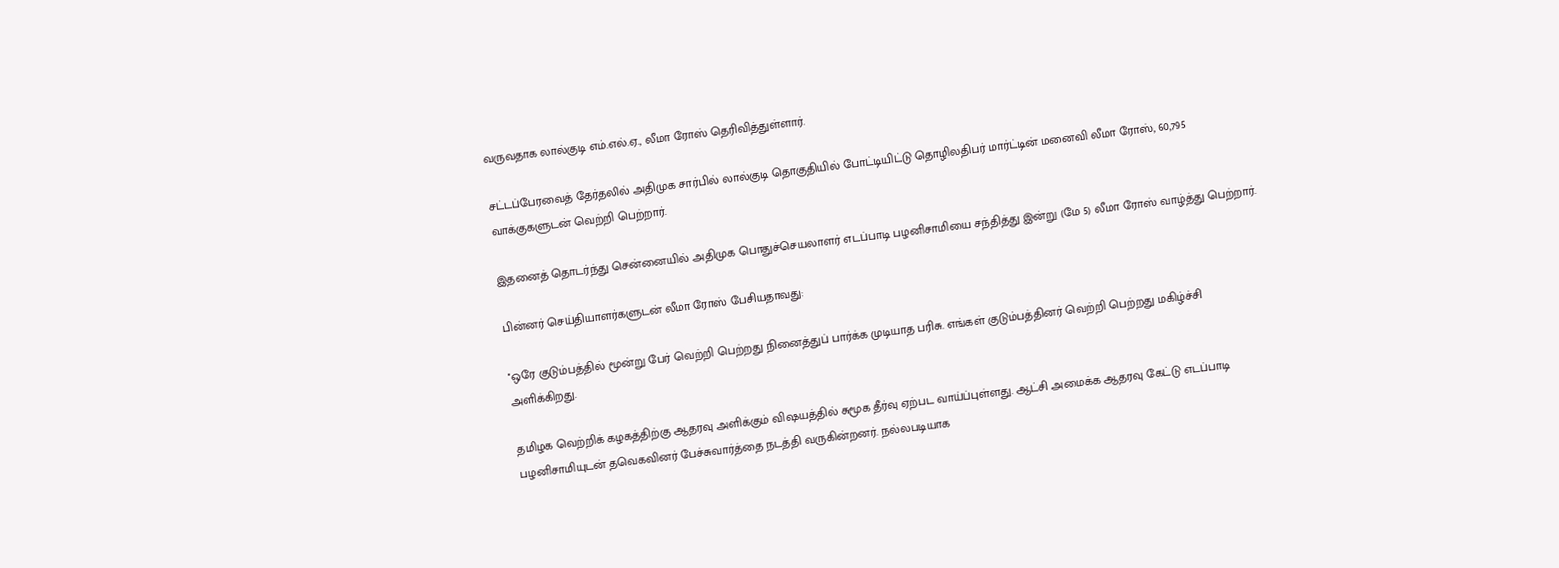வருவதாக லால்குடி எம்.எல்.ஏ., லீமா ரோஸ் தெரிவித்துள்ளார்.

சட்டப்பேரவைத் தேர்தலில் அதிமுக சார்பில் லால்குடி தொகுதியில் போட்டியிட்டு தொழிலதிபர் மார்ட்டின் மனைவி லீமா ரோஸ், 60,795 வாக்குகளுடன் வெற்றி பெற்றார்.

இதனைத் தொடர்ந்து சென்னையில் அதிமுக பொதுச்செயலாளர் எடப்பாடி பழனிசாமியை சந்தித்து இன்று (மே 5) லீமா ரோஸ் வாழ்த்து பெற்றார்.

பின்னர் செய்தியாளர்களுடன் லீமா ரோஸ் பேசியதாவது:

''ஒரே குடும்பத்தில் மூன்று பேர் வெற்றி பெற்றது நினைத்துப் பார்க்க முடியாத பரிசு. எங்கள் குடும்பத்தினர் வெற்றி பெற்றது மகிழ்ச்சி அளிக்கிறது.

தமிழக வெற்றிக் கழகத்திற்கு ஆதரவு அளிக்கும் விஷயத்தில் சுமூக தீர்வு ஏற்பட வாய்ப்புள்ளது. ஆட்சி அமைக்க ஆதரவு கேட்டு எடப்பாடி பழனிசாமியுடன் தவெகவினர் பேச்சுவார்த்தை நடத்தி வருகின்றனர். நல்லபடியாக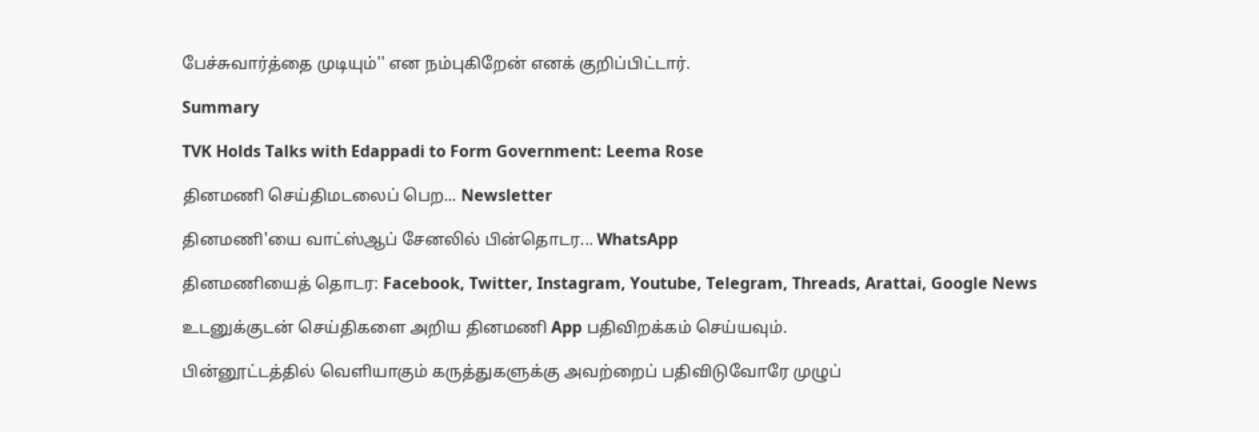பேச்சுவார்த்தை முடியும்'' என நம்புகிறேன் எனக் குறிப்பிட்டார்.

Summary

TVK Holds Talks with Edappadi to Form Government: Leema Rose

தினமணி செய்திமடலைப் பெற... Newsletter

தினமணி'யை வாட்ஸ்ஆப் சேனலில் பின்தொடர... WhatsApp

தினமணியைத் தொடர: Facebook, Twitter, Instagram, Youtube, Telegram, Threads, Arattai, Google News

உடனுக்குடன் செய்திகளை அறிய தினமணி App பதிவிறக்கம் செய்யவும்.

பின்னூட்டத்தில் வெளியாகும் கருத்துகளுக்கு அவற்றைப் பதிவிடுவோரே முழுப்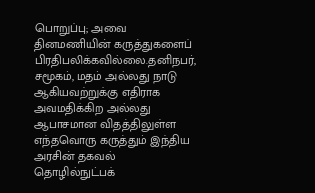பொறுப்பு; அவை தினமணியின் கருத்துகளைப் பிரதிபலிக்கவில்லை.தனிநபர், சமூகம், மதம் அல்லது நாடு ஆகியவற்றுக்கு எதிராக அவமதிக்கிற அல்லது ஆபாசமான விதத்திலுள்ள எந்தவொரு கருத்தும் இந்திய அரசின் தகவல் தொழில்நுட்பக்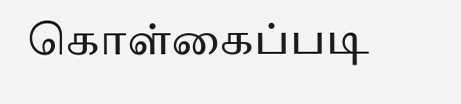கொள்கைப்படி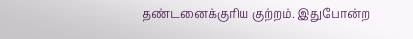தண்டனைக்குரிய குற்றம். இதுபோன்ற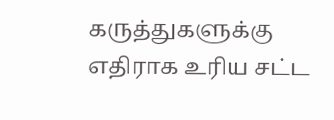கருத்துகளுக்கு எதிராக உரிய சட்ட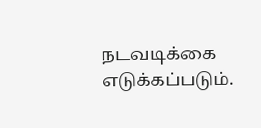நடவடிக்கை எடுக்கப்படும்.